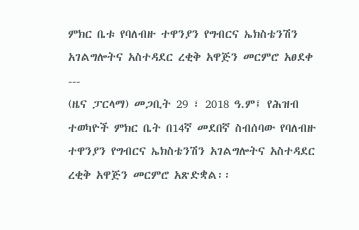ምክር ቤቱ የባለብዙ ተዋንያን የግብርና ኤክስቴንሽን አገልግሎትና አስተዳደር ረቂቅ አዋጅን መርምሮ አፀደቀ
---
(ዜና ፓርላማ) መጋቢት 29 ፣ 2018 ዓ.ም፤ የሕዝብ ተወካዮች ምክር ቤት በ14ኛ መደበኛ ስብሰባው የባለብዙ ተዋንያን የግብርና ኤክስቴንሽን አገልግሎትና አስተዳደር ረቂቅ አዋጅን መርምሮ አጽድቋል፡፡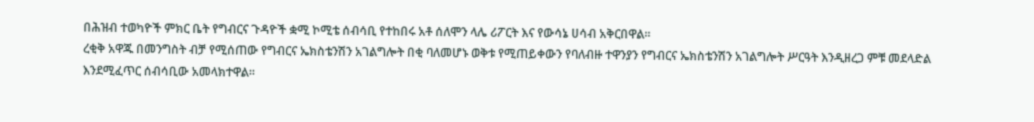በሕዝብ ተወካዮች ምክር ቤት የግብርና ጉዳዮች ቋሚ ኮሚቴ ሰብሳቢ የተከበሩ አቶ ሰለሞን ላሌ ሪፖርት እና የውሳኔ ሀሳብ አቅርበዋል፡፡
ረቂቅ አዋጁ በመንግስት ብቻ የሚሰጠው የግብርና ኤክስቴንሽን አገልግሎት በቂ ባለመሆኑ ወቅቱ የሚጠይቀውን የባለብዙ ተዋንያን የግብርና ኤክስቴንሽን አገልግሎት ሥርዓት እንዲዘረጋ ምቹ መደላድል እንደሚፈጥር ሰብሳቢው አመላክተዋል፡፡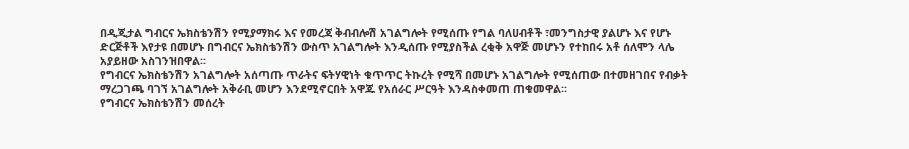በዲጂታል ግብርና ኤክስቴንሽን የሚያማክሩ እና የመረጃ ቅብብሎሽ አገልግሎት የሚሰጡ የግል ባለሀብቶች ፣መንግስታዊ ያልሆኑ እና የሆኑ ድርጅቶች እየታዩ በመሆኑ በግብርና ኤክስቴንሽን ውስጥ አገልግሎት እንዲሰጡ የሚያስችል ረቂቅ አዋጅ መሆኑን የተከበሩ አቶ ሰለሞን ላሌ አያይዘው አስገንዝበዋል፡፡
የግብርና ኤክስቴንሽን አገልግሎት አሰጣጡ ጥራትና ፍትሃዊነት ቁጥጥር ትኩረት የሚሻ በመሆኑ አገልግሎት የሚሰጠው በተመዘገበና የብቃት ማረጋገጫ ባገኘ አገልግሎት አቅራቢ መሆን እንደሚኖርበት አዋጁ የአሰራር ሥርዓት እንዳስቀመጠ ጠቁመዋል፡፡
የግብርና ኤክስቴንሽን መሰረት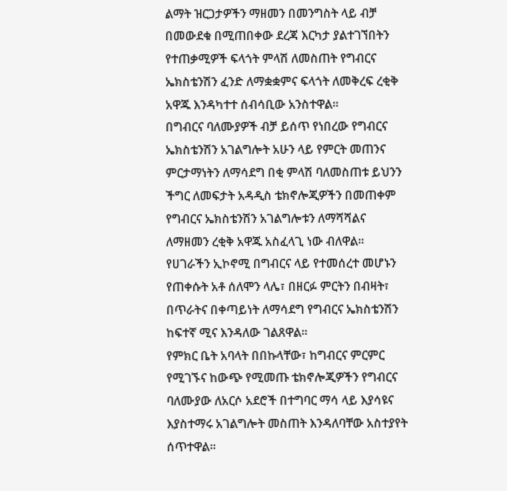ልማት ዝርጋታዎችን ማዘመን በመንግስት ላይ ብቻ በመውደቁ በሚጠበቀው ደረጃ እርካታ ያልተገኘበትን የተጠቃሚዎች ፍላጎት ምላሽ ለመስጠት የግብርና ኤክስቴንሽን ፈንድ ለማቋቋምና ፍላጎት ለመቅረፍ ረቂቅ አዋጁ እንዳካተተ ሰብሳቢው አንስተዋል፡፡
በግብርና ባለሙያዎች ብቻ ይሰጥ የነበረው የግብርና ኤክስቴንሽን አገልግሎት አሁን ላይ የምርት መጠንና ምርታማነትን ለማሳደግ በቂ ምላሽ ባለመስጠቱ ይህንን ችግር ለመፍታት አዳዲስ ቴክኖሎጂዎችን በመጠቀም የግብርና ኤክስቴንሽን አገልግሎቱን ለማሻሻልና ለማዘመን ረቂቅ አዋጁ አስፈላጊ ነው ብለዋል፡፡
የሀገራችን ኢኮኖሚ በግብርና ላይ የተመሰረተ መሆኑን የጠቀሱት አቶ ሰለሞን ላሌ፣ በዘርፉ ምርትን በብዛት፣ በጥራትና በቀጣይነት ለማሳደግ የግብርና ኤክስቴንሽን ከፍተኛ ሚና እንዳለው ገልጸዋል፡፡
የምክር ቤት አባላት በበኩላቸው፣ ከግብርና ምርምር የሚገኙና ከውጭ የሚመጡ ቴክኖሎጂዎችን የግብርና ባለሙያው ለአርሶ አደሮች በተግባር ማሳ ላይ እያሳዩና እያስተማሩ አገልግሎት መስጠት እንዳለባቸው አስተያየት ሰጥተዋል፡፡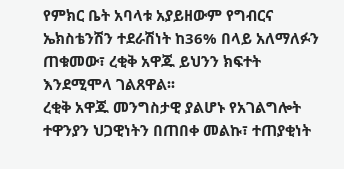የምክር ቤት አባላቱ አያይዘውም የግብርና ኤክስቴንሽን ተደራሽነት ከ36% በላይ አለማለፉን ጠቁመው፣ ረቂቅ አዋጁ ይህንን ክፍተት እንደሚሞላ ገልጸዋል፡፡
ረቂቅ አዋጁ መንግስታዊ ያልሆኑ የአገልግሎት ተዋንያን ህጋዊነትን በጠበቀ መልኩ፣ ተጠያቂነት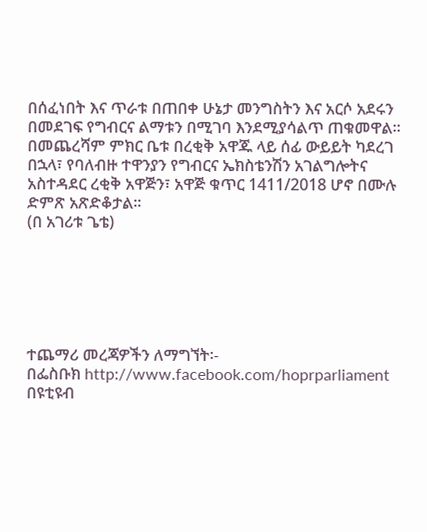በሰፈነበት እና ጥራቱ በጠበቀ ሁኔታ መንግስትን እና አርሶ አደሩን በመደገፍ የግብርና ልማቱን በሚገባ እንደሚያሳልጥ ጠቁመዋል።
በመጨረሻም ምክር ቤቱ በረቂቅ አዋጁ ላይ ሰፊ ውይይት ካደረገ በኋላ፣ የባለብዙ ተዋንያን የግብርና ኤክስቴንሽን አገልግሎትና አስተዳደር ረቂቅ አዋጅን፣ አዋጅ ቁጥር 1411/2018 ሆኖ በሙሉ ድምጽ አጽድቆታል፡፡
(በ አገሪቱ ጌቴ)






ተጨማሪ መረጃዎችን ለማግኘት፡-
በፌስቡክ http://www.facebook.com/hoprparliament
በዩቲዩብ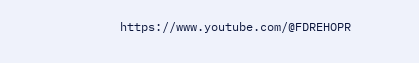https://www.youtube.com/@FDREHOPR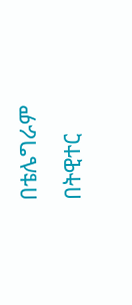በቴሌግራም
በትዊተር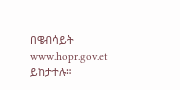በዌብሳይት
www.hopr.gov.et ይከታተሉ።